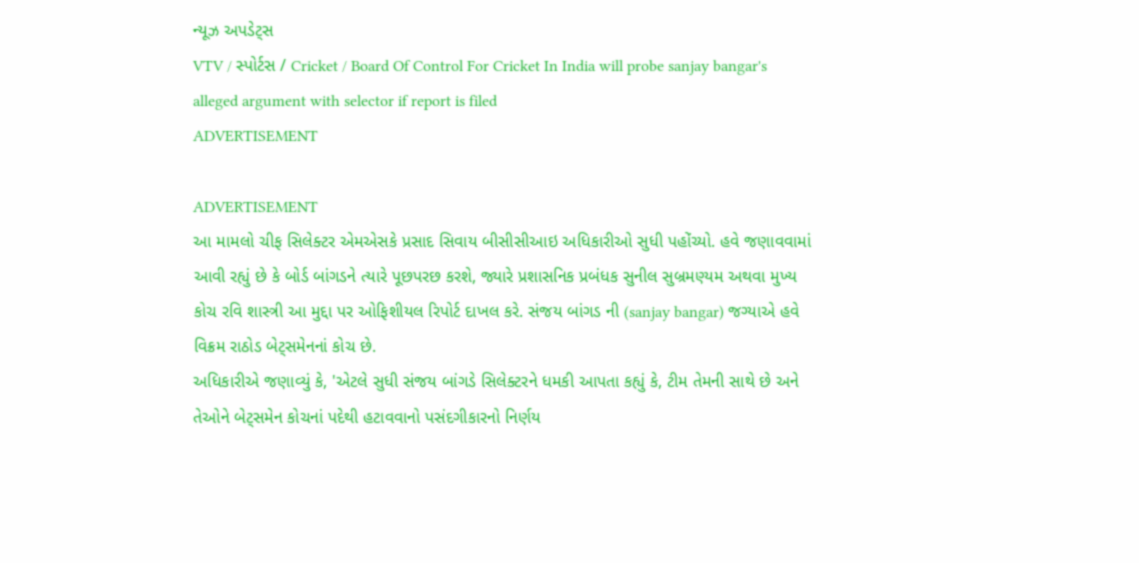ન્યૂઝ અપડેટ્સ
VTV / સ્પોર્ટસ / Cricket / Board Of Control For Cricket In India will probe sanjay bangar's alleged argument with selector if report is filed
ADVERTISEMENT

ADVERTISEMENT
આ મામલો ચીફ સિલેક્ટર એમએસકે પ્રસાદ સિવાય બીસીસીઆઇ અધિકારીઓ સુધી પહોંચ્યો. હવે જણાવવામાં આવી રહ્યું છે કે બોર્ડ બાંગડને ત્યારે પૂછપરછ કરશે, જ્યારે પ્રશાસનિક પ્રબંધક સુનીલ સુબ્રમણ્યમ અથવા મુખ્ય કોચ રવિ શાસ્ત્રી આ મુદ્દા પર ઓફિશીયલ રિપોર્ટ દાખલ કરે. સંજય બાંગડ ની (sanjay bangar) જગ્યાએ હવે વિક્રમ રાઠોડ બેટ્સમેનનાં કોચ છે.
અધિકારીએ જણાવ્યું કે, 'એટલે સુધી સંજય બાંગડે સિલેક્ટરને ધમકી આપતા કહ્યું કે, ટીમ તેમની સાથે છે અને તેઓને બેટ્સમેન કોચનાં પદેથી હટાવવાનો પસંદગીકારનો નિર્ણય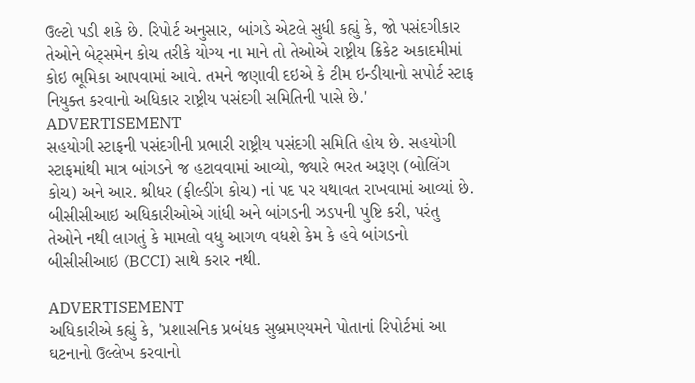ઉલ્ટો પડી શકે છે. રિપોર્ટ અનુસાર, બાંગડે એટલે સુધી કહ્યું કે, જો પસંદગીકાર તેઓને બેટ્સમેન કોચ તરીકે યોગ્ય ના માને તો તેઓએ રાષ્ટ્રીય ક્રિકેટ અકાદમીમાં કોઇ ભૂમિકા આપવામાં આવે. તમને જણાવી દઇએ કે ટીમ ઇન્ડીયાનો સપોર્ટ સ્ટાફ નિયુક્ત કરવાનો અધિકાર રાષ્ટ્રીય પસંદગી સમિતિની પાસે છે.'
ADVERTISEMENT
સહયોગી સ્ટાફની પસંદગીની પ્રભારી રાષ્ટ્રીય પસંદગી સમિતિ હોય છે. સહયોગી સ્ટાફમાંથી માત્ર બાંગડને જ હટાવવામાં આવ્યો, જ્યારે ભરત અરૂણ (બોલિંગ કોચ) અને આર. શ્રીધર (ફીલ્ડીંગ કોચ) નાં પદ પર યથાવત રાખવામાં આવ્યાં છે. બીસીસીઆઇ અધિકારીઓએ ગાંધી અને બાંગડની ઝડપની પુષ્ટિ કરી, પરંતુ તેઓને નથી લાગતું કે મામલો વધુ આગળ વધશે કેમ કે હવે બાંગડનો બીસીસીઆઇ (BCCI) સાથે કરાર નથી.

ADVERTISEMENT
અધિકારીએ કહ્યું કે, 'પ્રશાસનિક પ્રબંધક સુબ્રમણ્યમને પોતાનાં રિપોર્ટમાં આ ઘટનાનો ઉલ્લેખ કરવાનો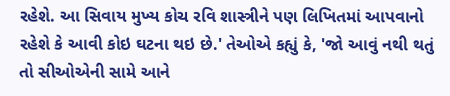રહેશે. આ સિવાય મુખ્ય કોચ રવિ શાસ્ત્રીને પણ લિખિતમાં આપવાનો રહેશે કે આવી કોઇ ઘટના થઇ છે.' તેઓએ કહ્યું કે, 'જો આવું નથી થતું તો સીઓએની સામે આને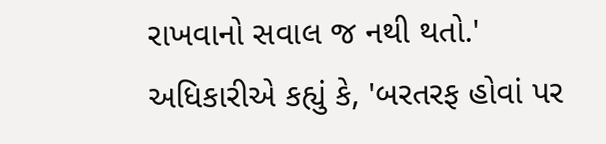રાખવાનો સવાલ જ નથી થતો.'
અધિકારીએ કહ્યું કે, 'બરતરફ હોવાં પર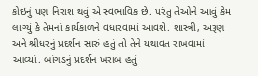કોઇનું પણ નિરાશ થવું એ સ્વભાવિક છે. પરંતુ તેઓને આવું કેમ લાગ્યું કે તેમનાં કાર્યકાળને વધારવામાં આવશે. શાસ્ત્રી, અરૂણ અને શ્રીધરનું પ્રદર્શન સારું હતું તો તેને યથાવત રાખવામાં આવ્યાં. બાંગડનું પ્રદર્શન ખરાબ હતું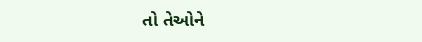તો તેઓને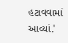હટાવવામાં આવ્યાં.'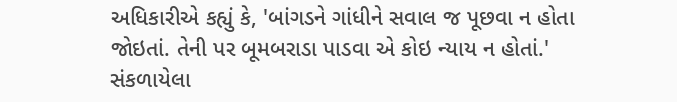અધિકારીએ કહ્યું કે, 'બાંગડને ગાંધીને સવાલ જ પૂછવા ન હોતા જોઇતાં. તેની પર બૂમબરાડા પાડવા એ કોઇ ન્યાય ન હોતાં.'
સંકળાયેલા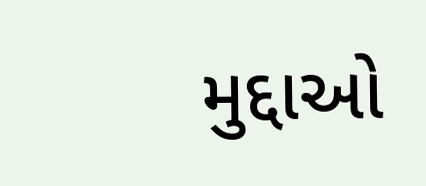મુદ્દાઓ